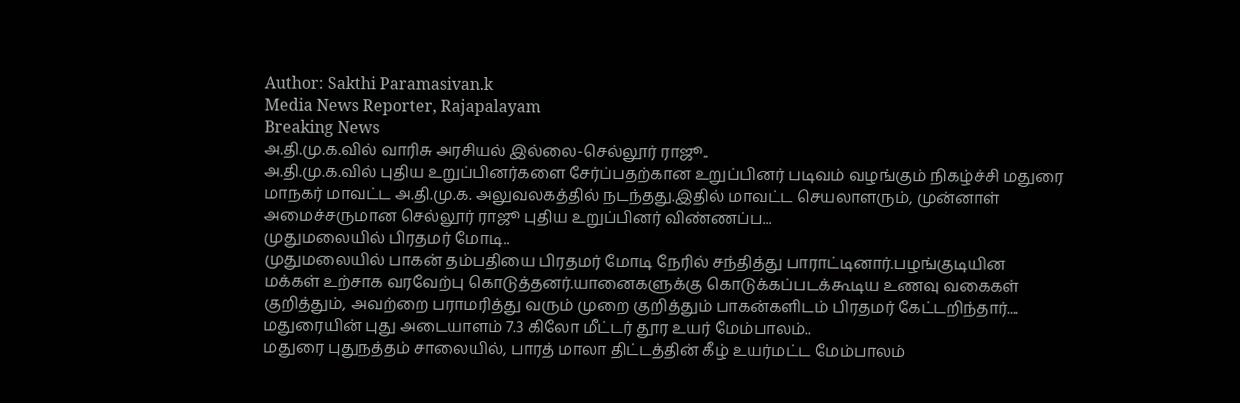Author: Sakthi Paramasivan.k
Media News Reporter, Rajapalayam
Breaking News
அ.தி.மு.க.வில் வாரிசு அரசியல் இல்லை-செல்லூர் ராஜூ..
அ.தி.மு.க.வில் புதிய உறுப்பினர்களை சேர்ப்பதற்கான உறுப்பினர் படிவம் வழங்கும் நிகழ்ச்சி மதுரை மாநகர் மாவட்ட அ.தி.மு.க. அலுவலகத்தில் நடந்தது.இதில் மாவட்ட செயலாளரும், முன்னாள் அமைச்சருமான செல்லூர் ராஜூ புதிய உறுப்பினர் விண்ணப்ப...
முதுமலையில் பிரதமர் மோடி..
முதுமலையில் பாகன் தம்பதியை பிரதமர் மோடி நேரில் சந்தித்து பாராட்டினார்.பழங்குடியின மக்கள் உற்சாக வரவேற்பு கொடுத்தனர்.யானைகளுக்கு கொடுக்கப்படக்கூடிய உணவு வகைகள் குறித்தும், அவற்றை பராமரித்து வரும் முறை குறித்தும் பாகன்களிடம் பிரதமர் கேட்டறிந்தார்....
மதுரையின் புது அடையாளம் 7.3 கிலோ மீட்டர் தூர உயர் மேம்பாலம்..
மதுரை புதுநத்தம் சாலையில், பாரத் மாலா திட்டத்தின் கீழ் உயர்மட்ட மேம்பாலம்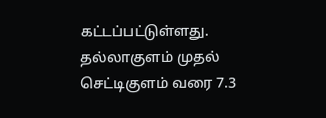கட்டப்பட்டுள்ளது. தல்லாகுளம் முதல் செட்டிகுளம் வரை 7.3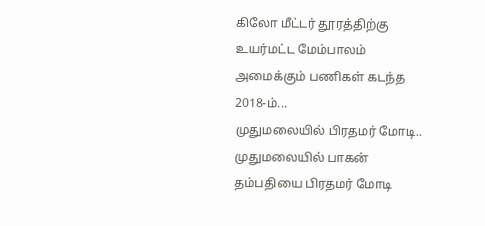கிலோ மீட்டர் தூரத்திற்கு உயர்மட்ட மேம்பாலம் அமைக்கும் பணிகள் கடந்த 2018-ம்...
முதுமலையில் பிரதமர் மோடி..
முதுமலையில் பாகன் தம்பதியை பிரதமர் மோடி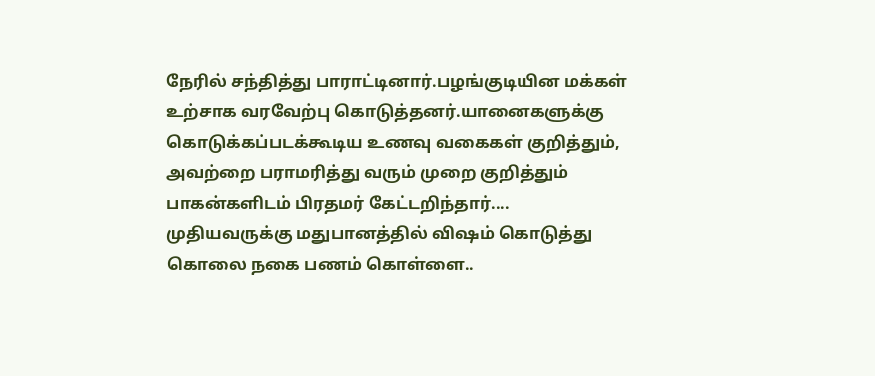நேரில் சந்தித்து பாராட்டினார்.பழங்குடியின மக்கள் உற்சாக வரவேற்பு கொடுத்தனர்.யானைகளுக்கு கொடுக்கப்படக்கூடிய உணவு வகைகள் குறித்தும், அவற்றை பராமரித்து வரும் முறை குறித்தும் பாகன்களிடம் பிரதமர் கேட்டறிந்தார்....
முதியவருக்கு மதுபானத்தில் விஷம் கொடுத்து கொலை நகை பணம் கொள்ளை..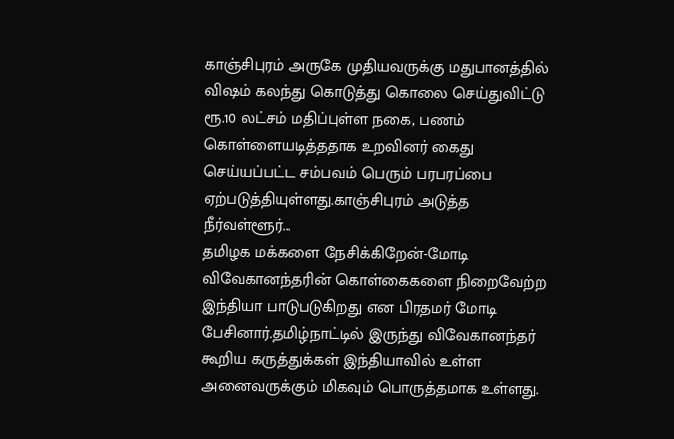காஞ்சிபுரம் அருகே முதியவருக்கு மதுபானத்தில் விஷம் கலந்து கொடுத்து கொலை செய்துவிட்டு ரூ.10 லட்சம் மதிப்புள்ள நகை, பணம் கொள்ளையடித்ததாக உறவினர் கைது செய்யப்பட்ட சம்பவம் பெரும் பரபரப்பை ஏற்படுத்தியுள்ளது.காஞ்சிபுரம் அடுத்த நீர்வள்ளூர்...
தமிழக மக்களை நேசிக்கிறேன்-மோடி
விவேகானந்தரின் கொள்கைகளை நிறைவேற்ற இந்தியா பாடுபடுகிறது என பிரதமர் மோடி பேசினார்.தமிழ்நாட்டில் இருந்து விவேகானந்தர் கூறிய கருத்துக்கள் இந்தியாவில் உள்ள அனைவருக்கும் மிகவும் பொருத்தமாக உள்ளது.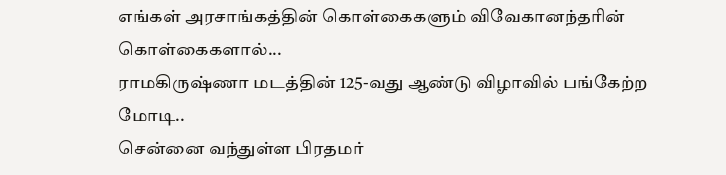எங்கள் அரசாங்கத்தின் கொள்கைகளும் விவேகானந்தரின் கொள்கைகளால்...
ராமகிருஷ்ணா மடத்தின் 125-வது ஆண்டு விழாவில் பங்கேற்ற மோடி..
சென்னை வந்துள்ள பிரதமர்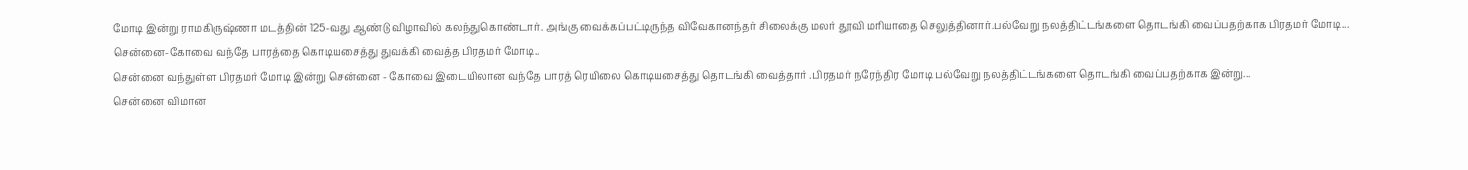மோடி இன்று ராமகிருஷ்ணா மடத்தின் 125-வது ஆண்டு விழாவில் கலந்துகொண்டார். அங்கு வைக்கப்பட்டிருந்த விவேகானந்தர் சிலைக்கு மலர் தூவி மரியாதை செலுத்தினார்.பல்வேறு நலத்திட்டங்களை தொடங்கி வைப்பதற்காக பிரதமர் மோடி...
சென்னை-கோவை வந்தே பாரத்தை கொடியசைத்து துவக்கி வைத்த பிரதமர் மோடி..
சென்னை வந்துள்ள பிரதமர் மோடி இன்று சென்னை - கோவை இடையிலான வந்தே பாரத் ரெயிலை கொடியசைத்து தொடங்கி வைத்தார் .பிரதமர் நரேந்திர மோடி பல்வேறு நலத்திட்டங்களை தொடங்கி வைப்பதற்காக இன்று...
சென்னை விமான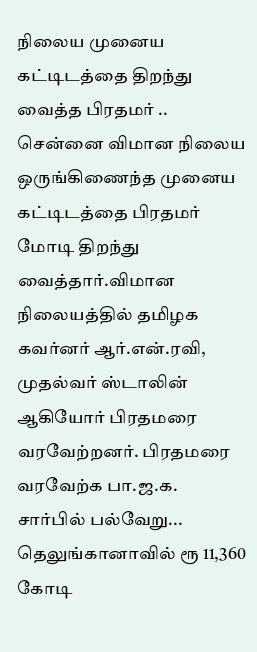நிலைய முனைய கட்டிடத்தை திறந்து வைத்த பிரதமர் ..
சென்னை விமான நிலைய ஒருங்கிணைந்த முனைய கட்டிடத்தை பிரதமர் மோடி திறந்து வைத்தார்.விமான நிலையத்தில் தமிழக கவர்னர் ஆர்.என்.ரவி, முதல்வர் ஸ்டாலின் ஆகியோர் பிரதமரை வரவேற்றனர். பிரதமரை வரவேற்க பா.ஜ.க. சார்பில் பல்வேறு...
தெலுங்கானாவில் ரூ 11,360 கோடி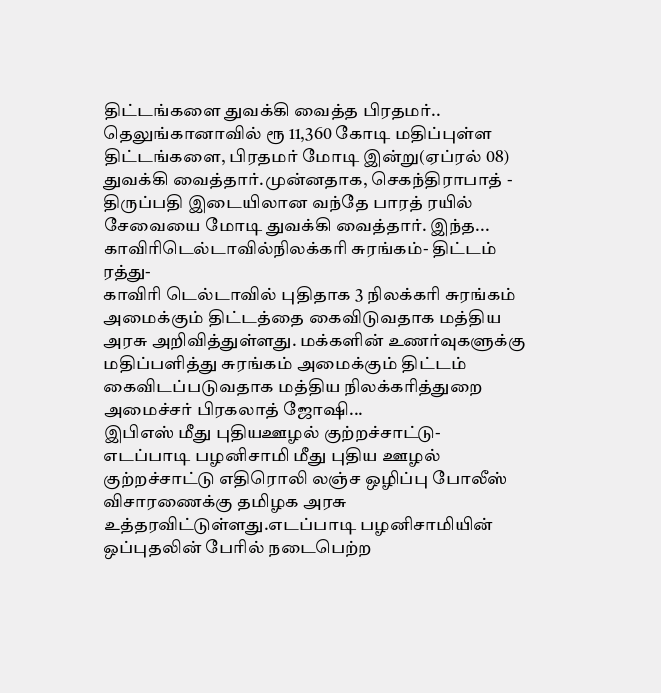திட்டங்களை துவக்கி வைத்த பிரதமர்..
தெலுங்கானாவில் ரூ 11,360 கோடி மதிப்புள்ள திட்டங்களை, பிரதமர் மோடி இன்று(ஏப்ரல் 08) துவக்கி வைத்தார்.முன்னதாக, செகந்திராபாத் - திருப்பதி இடையிலான வந்தே பாரத் ரயில் சேவையை மோடி துவக்கி வைத்தார். இந்த...
காவிரிடெல்டாவில்நிலக்கரி சுரங்கம்- திட்டம் ரத்து-
காவிரி டெல்டாவில் புதிதாக 3 நிலக்கரி சுரங்கம் அமைக்கும் திட்டத்தை கைவிடுவதாக மத்திய அரசு அறிவித்துள்ளது. மக்களின் உணர்வுகளுக்கு மதிப்பளித்து சுரங்கம் அமைக்கும் திட்டம் கைவிடப்படுவதாக மத்திய நிலக்கரித்துறை அமைச்சர் பிரகலாத் ஜோஷி...
இபிஎஸ் மீது புதியஊழல் குற்றச்சாட்டு-
எடப்பாடி பழனிசாமி மீது புதிய ஊழல் குற்றச்சாட்டு எதிரொலி லஞ்ச ஒழிப்பு போலீஸ் விசாரணைக்கு தமிழக அரசு உத்தரவிட்டுள்ளது.எடப்பாடி பழனிசாமியின் ஒப்புதலின் பேரில் நடைபெற்ற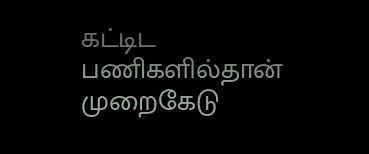கட்டிட பணிகளில்தான் முறைகேடு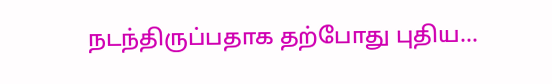நடந்திருப்பதாக தற்போது புதிய...